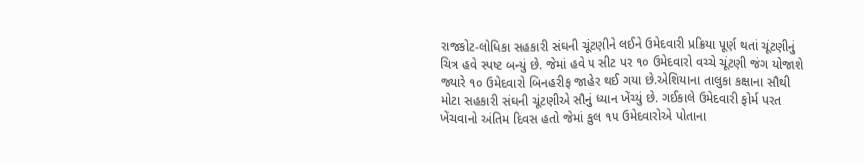રાજકોટ-લોધિકા સહકારી સંઘની ચૂંટણીને લઈને ઉમેદવારી પ્રક્રિયા પૂર્ણ થતાં ચૂંટણીનું ચિત્ર હવે સ્પષ્ટ બન્યું છે. જેમાં હવે ૫ સીટ પર ૧૦ ઉમેદવારો વચ્ચે ચૂંટણી જંગ યોજાશે જ્યારે ૧૦ ઉમેદવારો બિનહરીફ જાહેર થઈ ગયા છે.એશિયાના તાલુકા કક્ષાના સૌથી મોટા સહકારી સંઘની ચૂંટણીએ સૌનું ધ્યાન ખેંચ્યું છે. ગઈકાલે ઉમેદવારી ફોર્મ પરત ખેંચવાનો અંતિમ દિવસ હતો જેમાં કુલ ૧૫ ઉમેદવારોએ પોતાના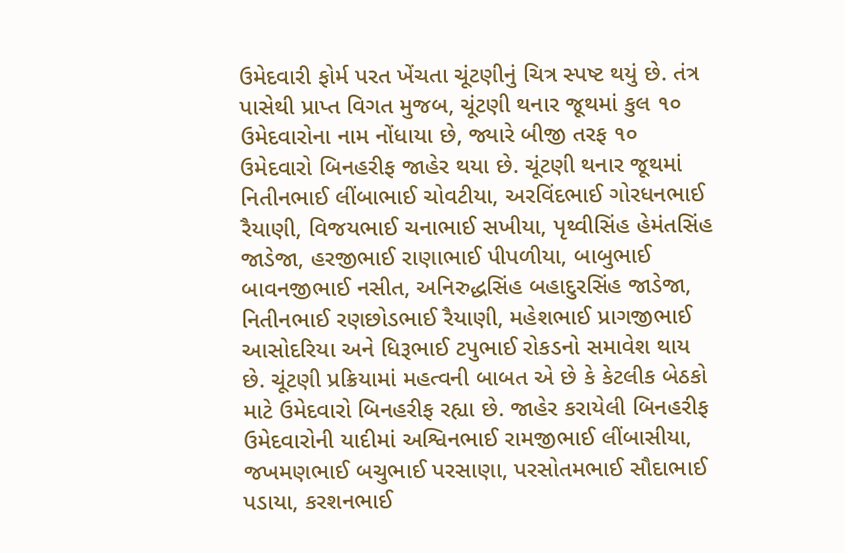ઉમેદવારી ફોર્મ પરત ખેંચતા ચૂંટણીનું ચિત્ર સ્પષ્ટ થયું છે. તંત્ર પાસેથી પ્રાપ્ત વિગત મુજબ, ચૂંટણી થનાર જૂથમાં કુલ ૧૦ ઉમેદવારોના નામ નોંધાયા છે, જ્યારે બીજી તરફ ૧૦ ઉમેદવારો બિનહરીફ જાહેર થયા છે. ચૂંટણી થનાર જૂથમાં નિતીનભાઈ લીંબાભાઈ ચોવટીયા, અરવિંદભાઈ ગોરધનભાઈ રૈયાણી, વિજયભાઈ ચનાભાઈ સખીયા, પૃથ્વીસિંહ હેમંતસિંહ જાડેજા, હરજીભાઈ રાણાભાઈ પીપળીયા, બાબુભાઈ બાવનજીભાઈ નસીત, અનિરુદ્ધસિંહ બહાદુરસિંહ જાડેજા, નિતીનભાઈ રણછોડભાઈ રૈયાણી, મહેશભાઈ પ્રાગજીભાઈ આસોદરિયા અને ધિરૂભાઈ ટપુભાઈ રોકડનો સમાવેશ થાય છે. ચૂંટણી પ્રક્રિયામાં મહત્વની બાબત એ છે કે કેટલીક બેઠકો માટે ઉમેદવારો બિનહરીફ રહ્યા છે. જાહેર કરાયેલી બિનહરીફ ઉમેદવારોની યાદીમાં અશ્વિનભાઈ રામજીભાઈ લીંબાસીયા, જખમણભાઈ બચુભાઈ પરસાણા, પરસોતમભાઈ સૌદાભાઈ પડાયા, કરશનભાઈ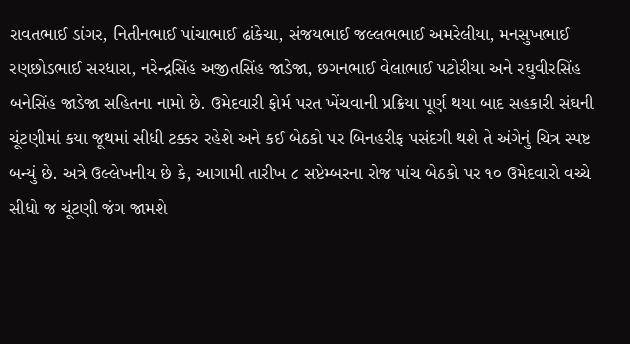રાવતભાઈ ડાંગર, નિતીનભાઈ પાંચાભાઈ ઢાંકેચા, સંજયભાઈ જલ્લભભાઈ અમરેલીયા, મનસુખભાઈ રણછોડભાઈ સરધારા, નરેન્દ્રસિંહ અજીતસિંહ જાડેજા, છગનભાઈ વેલાભાઈ પટોરીયા અને રઘુવીરસિંહ બનેસિંહ જાડેજા સહિતના નામો છે. ઉમેદવારી ફોર્મ પરત ખેંચવાની પ્રક્રિયા પૂર્ણ થયા બાદ સહકારી સંઘની ચૂંટણીમાં કયા જૂથમાં સીધી ટક્કર રહેશે અને કઈ બેઠકો પર બિનહરીફ પસંદગી થશે તે અંગેનું ચિત્ર સ્પષ્ટ બન્યું છે. અત્રે ઉલ્લેખનીય છે કે, આગામી તારીખ ૮ સપ્ટેમ્બરના રોજ પાંચ બેઠકો પર ૧૦ ઉમેદવારો વચ્ચે સીધો જ ચૂંટણી જંગ જામશે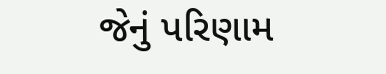જેનું પરિણામ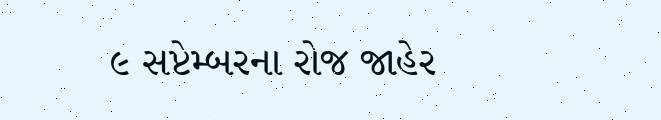૯ સપ્ટેમ્બરના રોજ જાહેર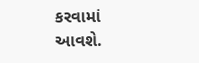કરવામાં આવશે.